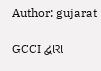Author: gujarat

GCCI દ્વારા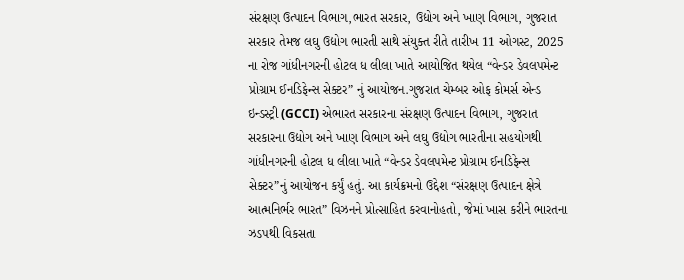સંરક્ષણ ઉત્પાદન વિભાગ,ભારત સરકાર, ઉદ્યોગ અને ખાણ વિભાગ, ગુજરાત સરકાર તેમજ લઘુ ઉદ્યોગ ભારતી સાથે સંયુક્ત રીતે તારીખ 11 ઓગસ્ટ, 2025 ના રોજ ગાંધીનગરની હોટલ ધ લીલા ખાતે આયોજિત થયેલ “વેન્ડર ડેવલપમેન્ટ પ્રોગ્રામ ઈનડિફેન્સ સેક્ટર” નું આયોજન.ગુજરાત ચેમ્બર ઓફ કોમર્સ એન્ડ ઇન્ડસ્ટ્રી (GCCI) એભારત સરકારના સંરક્ષણ ઉત્પાદન વિભાગ, ગુજરાત સરકારના ઉદ્યોગ અને ખાણ વિભાગ અને લઘુ ઉદ્યોગ ભારતીના સહયોગથી ગાંધીનગરની હોટલ ધ લીલા ખાતે “વેન્ડર ડેવલપમેન્ટ પ્રોગ્રામ ઈનડિફેન્સ સેક્ટર”નું આયોજન કર્યું હતું. આ કાર્યક્રમનો ઉદ્દેશ “સંરક્ષણ ઉત્પાદન ક્ષેત્રે આત્મનિર્ભર ભારત” વિઝનને પ્રોત્સાહિત કરવાનોહતો, જેમાં ખાસ કરીને ભારતના ઝડપથી વિકસતા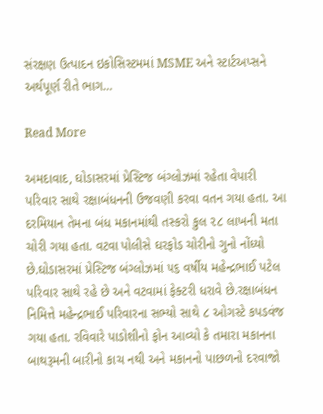સંરક્ષણ ઉત્પાદન ઇકોસિસ્ટમમાં MSME અને સ્ટાર્ટઅપ્સને અર્થપૂર્ણ રીતે ભાગ…

Read More

અમદાવાદ, ઘોડાસરમાં પ્રેસ્ટિજ બંગ્લોઝમાં રહેતા વેપારી પરિવાર સાથે રક્ષાબંધનની ઉજવણી કરવા વતન ગયા હતા. આ દરમિયાન તેમના બંધ મકાનમાંથી તસ્કરો કુલ ૨૮ લાખની મતા ચોરી ગયા હતા. વટવા પોલીસે ઘરફોડ ચોરીનો ગુનો નોંધ્યો છે.ઘોડાસરમાં પ્રેસ્ટિજ બંગ્લોઝમાં ૫૬ વર્ષીય મહેન્દ્રભાઈ પટેલ પરિવાર સાથે રહે છે અને વટવામાં ફેક્ટરી ધરાવે છે.રક્ષાબંધન નિમિત્તે મહેન્દ્રભાઈ પરિવારના સભ્યો સાથે ૮ ઓગસ્ટે કપડવંજ ગયા હતા. રવિવારે પાડોશીનો ફોન આવ્યો કે તમારા મકાનના બાથરૂમની બારીનો કાચ નથી અને મકાનનો પાછળનો દરવાજો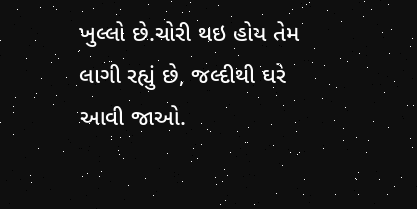ખુલ્લો છે.ચોરી થઇ હોય તેમ લાગી રહ્યું છે, જલ્દીથી ઘરે આવી જાઓ.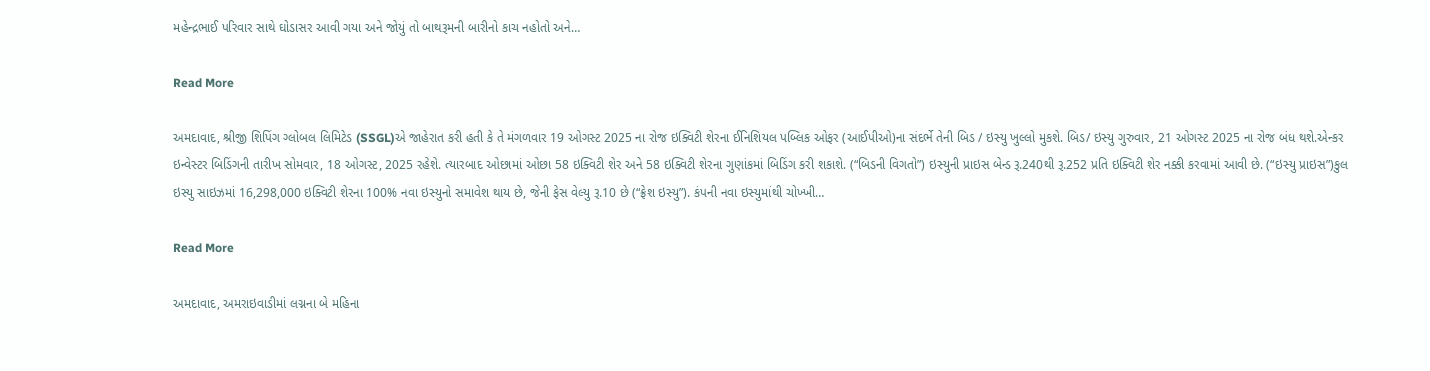મહેન્દ્રભાઈ પરિવાર સાથે ઘોડાસર આવી ગયા અને જોયું તો બાથરૂમની બારીનો કાચ નહોતો અને…

Read More

અમદાવાદ, શ્રીજી શિપિંગ ગ્લોબલ લિમિટેડ (SSGL)એ જાહેરાત કરી હતી કે તે મંગળવાર 19 ઓગસ્ટ 2025 ના રોજ ઇક્વિટી શેરના ઈનિશિયલ પબ્લિક ઓફર (આઈપીઓ)ના સંદર્ભે તેની બિડ / ઇસ્યુ ખુલ્લો મુકશે. બિડ/ ઇસ્યુ ગુરુવાર, 21 ઓગસ્ટ 2025 ના રોજ બંધ થશે.એન્કર ઇન્વેસ્ટર બિડિંગની તારીખ સોમવાર, 18 ઓગસ્ટ, 2025 રહેશે. ત્યારબાદ ઓછામાં ઓછા 58 ઇક્વિટી શેર અને 58 ઇક્વિટી શેરના ગુણાંકમાં બિડિંગ કરી શકાશે. (“બિડની વિગતો”) ઇસ્યુની પ્રાઇસ બેન્ડ રૂ.240થી રૂ.252 પ્રતિ ઇક્વિટી શેર નક્કી કરવામાં આવી છે. (“ઇસ્યુ પ્રાઇસ”)કુલ ઇસ્યુ સાઇઝમાં 16,298,000 ઇક્વિટી શેરના 100% નવા ઇસ્યુનો સમાવેશ થાય છે, જેની ફેસ વેલ્યુ રૂ.10 છે (“ફ્રેશ ઇસ્યુ”). કંપની નવા ઇસ્યુમાંથી ચોખ્ખી…

Read More

અમદાવાદ, અમરાઇવાડીમાં લગ્નના બે મહિના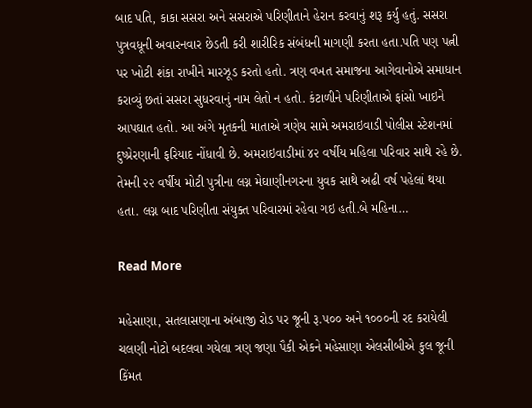બાદ પતિ, કાકા સસરા અને સસરાએ પરિણીતાને હેરાન કરવાનું શરૂ કર્યુ હતું. સસરા પુત્રવધૂની અવારનવાર છેડતી કરી શારીરિક સંબંધની માગણી કરતા હતા.પતિ પણ પત્ની પર ખોટી શંકા રાખીને મારઝૂડ કરતો હતો. ત્રણ વખત સમાજના આગેવાનોએ સમાધાન કરાવ્યું છતાં સસરા સુધરવાનું નામ લેતો ન હતો. કંટાળીને પરિણીતાએ ફાંસો ખાઇને આપઘાત હતો. આ અંગે મૃતકની માતાએ ત્રણેય સામે અમરાઇવાડી પોલીસ સ્ટેશનમાં દુષ્પ્રેરણાની ફરિયાદ નોંધાવી છે. અમરાઇવાડીમાં ૪૨ વર્ષીય મહિલા પરિવાર સાથે રહે છે. તેમની ૨૨ વર્ષીય મોટી પુત્રીના લગ્ન મેઘાણીનગરના યુવક સાથે અઢી વર્ષ પહેલાં થયા હતા. લગ્ન બાદ પરિણીતા સંયુક્ત પરિવારમાં રહેવા ગઇ હતી.બે મહિના…

Read More

મહેસાણા, સતલાસણાના અંબાજી રોડ પર જૂની રૂ.૫૦૦ અને ૧૦૦૦ની રદ કરાયેલી ચલણી નોટો બદલવા ગયેલા ત્રણ જણા પૈકી એકને મહેસાણા એલસીબીએ કુલ જૂની કિંમત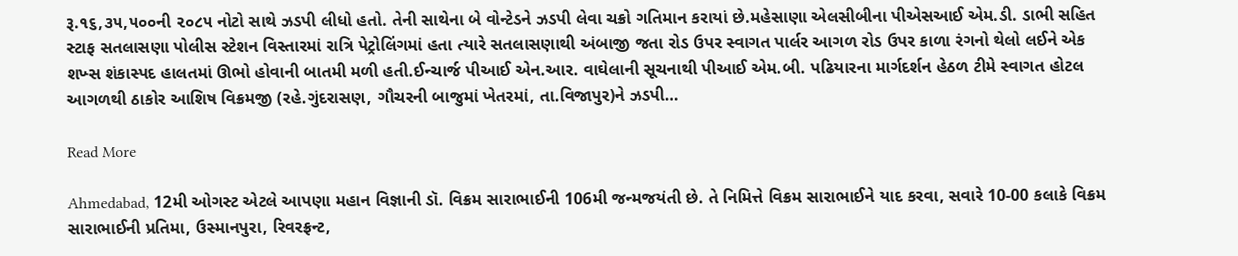રૂ.૧૬,૩૫,૫૦૦ની ૨૦૮૫ નોટો સાથે ઝડપી લીધો હતો. તેની સાથેના બે વોન્ટેડને ઝડપી લેવા ચક્રો ગતિમાન કરાયાં છે.મહેસાણા એલસીબીના પીએસઆઈ એમ.ડી. ડાભી સહિત સ્ટાફ સતલાસણા પોલીસ સ્ટેશન વિસ્તારમાં રાત્રિ પેટ્રોલિંગમાં હતા ત્યારે સતલાસણાથી અંબાજી જતા રોડ ઉપર સ્વાગત પાર્લર આગળ રોડ ઉપર કાળા રંગનો થેલો લઈને એક શખ્સ શંકાસ્પદ હાલતમાં ઊભો હોવાની બાતમી મળી હતી.ઈન્ચાર્જ પીઆઈ એન.આર. વાઘેલાની સૂચનાથી પીઆઈ એમ.બી. પઢિયારના માર્ગદર્શન હેઠળ ટીમે સ્વાગત હોટલ આગળથી ઠાકોર આશિષ વિક્રમજી (રહે.ગુંદરાસણ, ગૌચરની બાજુમાં ખેતરમાં, તા.વિજાપુર)ને ઝડપી…

Read More

Ahmedabad, 12મી ઓગસ્ટ એટલે આપણા મહાન વિજ્ઞાની ડૉ. વિક્રમ સારાભાઈની 106મી જન્મજયંતી છે. તે નિમિત્તે વિક્રમ સારાભાઈને યાદ કરવા, સવારે 10-00 કલાકે વિક્રમ સારાભાઈની પ્રતિમા, ઉસ્માનપુરા, રિવરફ્રન્ટ,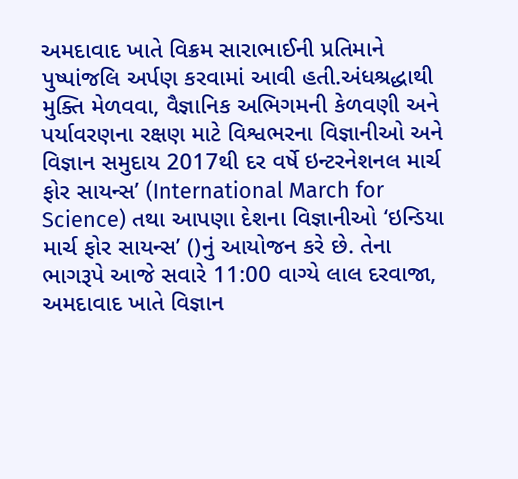અમદાવાદ ખાતે વિક્રમ સારાભાઈની પ્રતિમાને પુષ્પાંજલિ અર્પણ કરવામાં આવી હતી.અંધશ્રદ્ધાથી મુક્તિ મેળવવા, વૈજ્ઞાનિક અભિગમની કેળવણી અને પર્યાવરણના રક્ષણ માટે વિશ્વભરના વિજ્ઞાનીઓ અને વિજ્ઞાન સમુદાય 2017થી દર વર્ષે ઇન્ટરનેશનલ માર્ચ ફોર સાયન્સ’ (International March for Science) તથા આપણા દેશના વિજ્ઞાનીઓ ‘ઇન્ડિયા માર્ચ ફોર સાયન્સ’ ()નું આયોજન કરે છે. તેના ભાગરૂપે આજે સવારે 11:00 વાગ્યે લાલ દરવાજા, અમદાવાદ ખાતે વિજ્ઞાન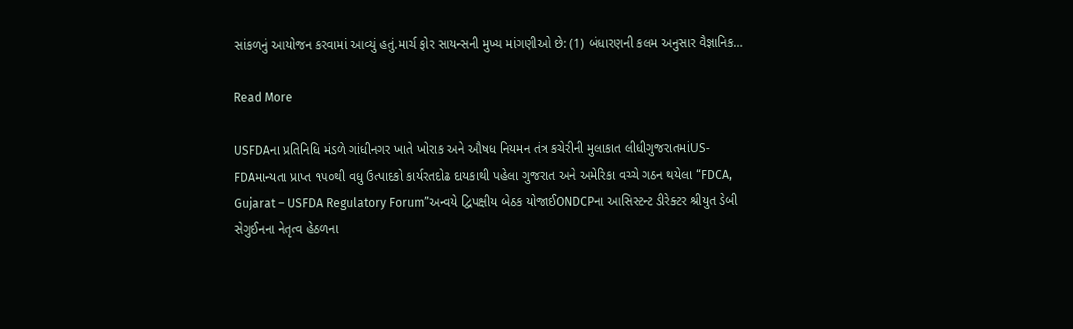સાંકળનું આયોજન કરવામાં આવ્યું હતું.માર્ચ ફોર સાયન્સની મુખ્ય માંગણીઓ છે: (1) બંધારણની કલમ અનુસાર વૈજ્ઞાનિક…

Read More

USFDAના પ્રતિનિધિ મંડળે ગાંધીનગર ખાતે ખોરાક અને ઔષધ નિયમન તંત્ર કચેરીની મુલાકાત લીધીગુજરાતમાંUS-FDAમાન્યતા પ્રાપ્ત ૧૫૦થી વધુ ઉત્પાદકો કાર્યરતદોઢ દાયકાથી પહેલા ગુજરાત અને અમેરિકા વચ્ચે ગઠન થયેલા “FDCA, Gujarat – USFDA Regulatory Forum”અન્વયે દ્વિપક્ષીય બેઠક યોજાઈONDCPના આસિસ્ટન્ટ ડીરેક્ટર શ્રીયુત ડેબી સેગુઈનના નેતૃત્વ હેઠળના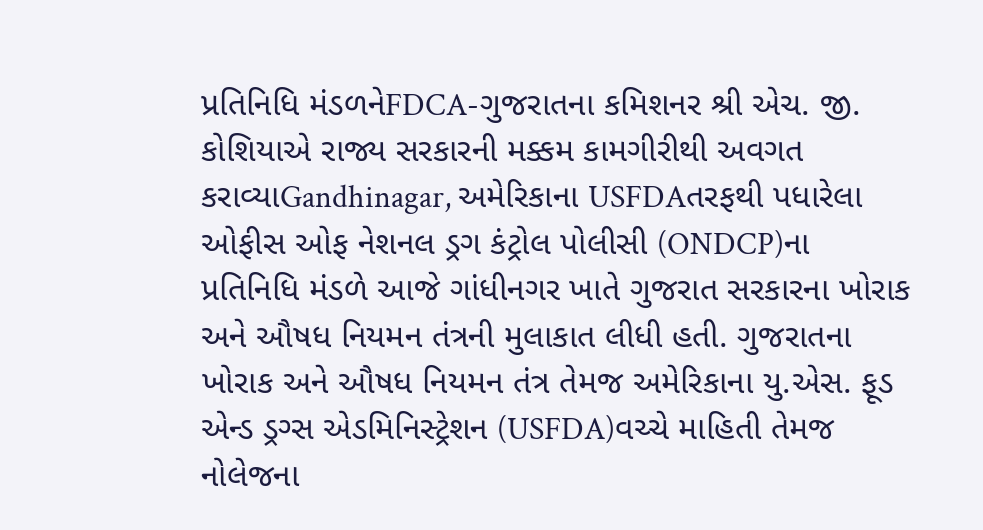પ્રતિનિધિ મંડળનેFDCA-ગુજરાતના કમિશનર શ્રી એચ. જી. કોશિયાએ રાજ્ય સરકારની મક્કમ કામગીરીથી અવગત કરાવ્યાGandhinagar, અમેરિકાના USFDAતરફથી પધારેલા ઓફીસ ઓફ નેશનલ ડ્રગ કંટ્રોલ પોલીસી (ONDCP)ના પ્રતિનિધિ મંડળે આજે ગાંધીનગર ખાતે ગુજરાત સરકારના ખોરાક અને ઔષધ નિયમન તંત્રની મુલાકાત લીધી હતી. ગુજરાતના ખોરાક અને ઔષધ નિયમન તંત્ર તેમજ અમેરિકાના યુ.એસ. ફૂડ એન્ડ ડ્રગ્સ એડમિનિસ્ટ્રેશન (USFDA)વચ્ચે માહિતી તેમજ નોલેજના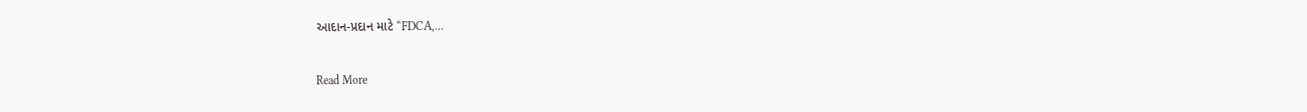આદાન-પ્રદાન માટે “FDCA,…

Read More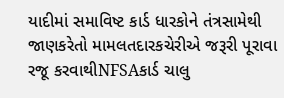યાદીમાં સમાવિષ્ટ કાર્ડ ધારકોને તંત્રસામેથી જાણકરેતો મામલતદારકચેરીએ જરૂરી પૂરાવા રજૂ કરવાથીNFSAકાર્ડ ચાલુ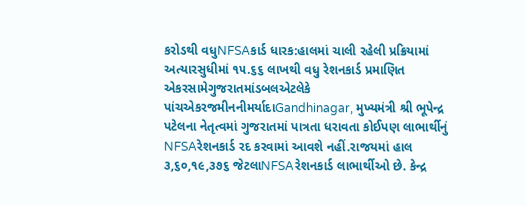કરોડથી વધુNFSAકાર્ડ ધારક:હાલમાં ચાલી રહેલી પ્રક્રિયામાં અત્યારસુધીમાં ૧૫.૬૬ લાખથી વધુ રેશનકાર્ડ પ્રમાણિત એકરસામેગુજરાતમાંડબલએટલેકે પાંચએકરજમીનનીમર્યાદાGandhinagar, મુખ્યમંત્રી શ્રી ભૂપેન્દ્ર પટેલના નેતૃત્વમાં ગુજરાતમાં પાત્રતા ધરાવતા કોઈપણ લાભાર્થીનું NFSAરેશનકાર્ડ રદ કરવામાં આવશે નહીં.રાજયમાં હાલ ૩,૬૦,૧૯,૩૭૬ જેટલાNFSAરેશનકાર્ડ લાભાર્થીઓ છે. કેન્દ્ર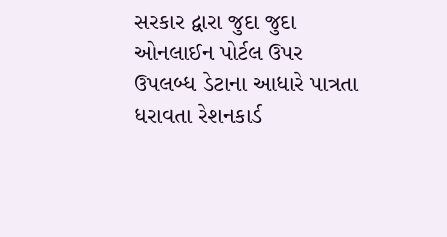સરકાર દ્વારા જુદા જુદા ઓનલાઈન પોર્ટલ ઉપર ઉપલબ્ધ ડેટાના આધારે પાત્રતા ધરાવતા રેશનકાર્ડ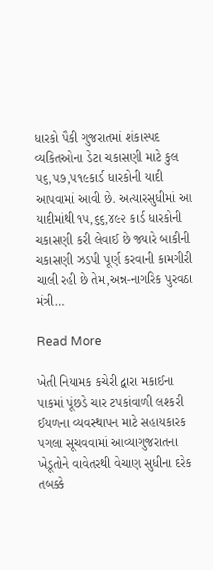ધારકો પૈકી ગુજરાતમાં શંકાસ્પદ વ્યકિતઓના ડેટા ચકાસણી માટે કુલ ૫૬,૫૭,૫૧૯કાર્ડ ધારકોની યાદી આપવામાં આવી છે. અત્યારસુધીમાં આ યાદીમાંથી ૧૫,૬૬,૪૯૨ કાર્ડ ધારકોની ચકાસણી કરી લેવાઈ છે જ્યારે બાકીની ચકાસણી ઝડપી પૂર્ણ કરવાની કામગીરી ચાલી રહી છે તેમ,અન્ન-નાગરિક પુરવઠા મંત્રી…

Read More

ખેતી નિયામક કચેરી દ્વારા મકાઈના પાકમાં પૂંછડે ચાર ટપકાંવાળી લશ્કરી ઈયળના વ્યવસ્થાપન માટે સહાયકારક પગલા સૂચવવામાં આવ્યાગુજરાતના ખેડૂતોને વાવેતરથી વેચાણ સુધીના દરેક તબક્કે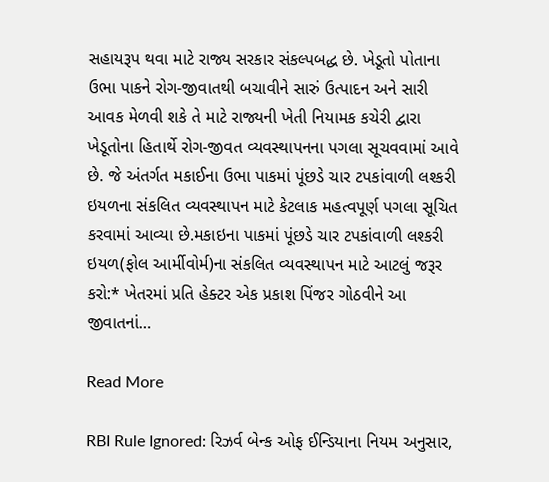સહાયરૂપ થવા માટે રાજ્ય સરકાર સંકલ્પબદ્ધ છે. ખેડૂતો પોતાના ઉભા પાકને રોગ-જીવાતથી બચાવીને સારું ઉત્પાદન અને સારી આવક મેળવી શકે તે માટે રાજ્યની ખેતી નિયામક કચેરી દ્વારા ખેડૂતોના હિતાર્થે રોગ-જીવત વ્યવસ્થાપનના પગલા સૂચવવામાં આવે છે. જે અંતર્ગત મકાઈના ઉભા પાકમાં પૂંછડે ચાર ટપકાંવાળી લશ્કરી ઇયળના સંકલિત વ્યવસ્થાપન માટે કેટલાક મહત્વપૂર્ણ પગલા સૂચિત કરવામાં આવ્યા છે.મકાઇના પાકમાં પૂંછડે ચાર ટપકાંવાળી લશ્કરી ઇયળ(ફોલ આર્મીવોર્મ)ના સંકલિત વ્યવસ્થાપન માટે આટલું જરૂર કરો:* ખેતરમાં પ્રતિ હેક્ટર એક પ્રકાશ પિંજર ગોઠવીને આ જીવાતનાં…

Read More

RBI Rule Ignored: રિઝર્વ બેન્ક ઓફ ઈન્ડિયાના નિયમ અનુસાર,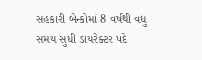સહકારી બેન્કોમાં 8 વર્ષથી વધુ સમય સુધી ડાયરેક્ટર પદે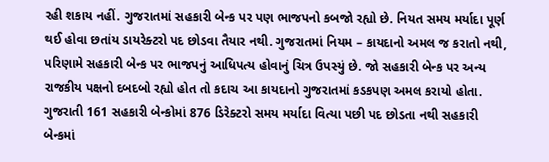રહી શકાય નહીં. ગુજરાતમાં સહકારી બેન્ક પર પણ ભાજપનો કબજો રહ્યો છે. નિયત સમય મર્યાદા પૂર્ણ થઈ હોવા છતાંય ડાયરેક્ટરો પદ છોડવા તૈયાર નથી. ગુજરાતમાં નિયમ – કાયદાનો અમલ જ કરાતો નથી, પરિણામે સહકારી બેન્ક પર ભાજપનું આધિપત્ય હોવાનું ચિત્ર ઉપસ્યું છે. જો સહકારી બેન્ક પર અન્ય રાજકીય પક્ષનો દબદબો રહ્યો હોત તો કદાચ આ કાયદાનો ગુજરાતમાં કડકપણ અમલ કરાયો હોતા. ગુજરાતી 161 સહકારી બેન્કોમાં 876 ડિરેક્ટરો સમય મર્યાદા વિત્યા પછી પદ છોડતા નથી સહકારી બેન્કમાં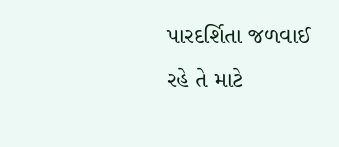પારદર્શિતા જળવાઈ રહે તે માટે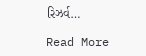રિઝર્વ…

Read More